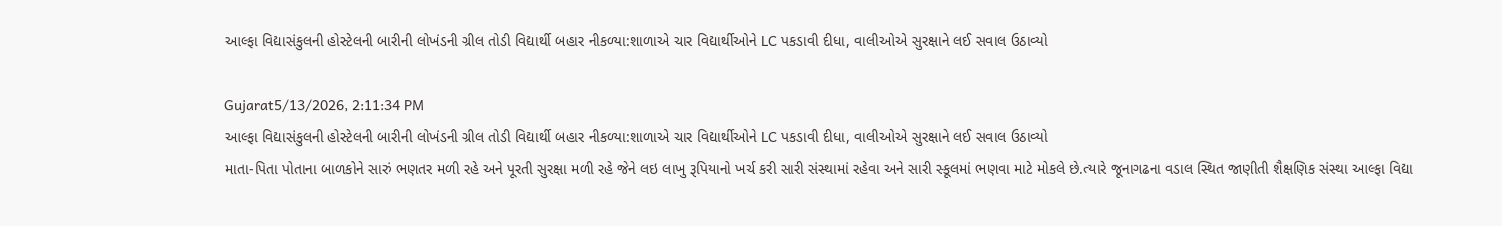આલ્ફા વિદ્યાસંકુલની હોસ્ટેલની બારીની લોખંડની ગ્રીલ તોડી વિદ્યાર્થી બહાર નીકળ્યા:શાળાએ ચાર વિદ્યાર્થીઓને LC પકડાવી દીધા, વાલીઓએ સુરક્ષાને લઈ સવાલ ઉઠાવ્યો

Gujarat5/13/2026, 2:11:34 PM
આલ્ફા વિદ્યાસંકુલની હોસ્ટેલની બારીની લોખંડની ગ્રીલ તોડી વિદ્યાર્થી બહાર નીકળ્યા:શાળાએ ચાર વિદ્યાર્થીઓને LC પકડાવી દીધા, વાલીઓએ સુરક્ષાને લઈ સવાલ ઉઠાવ્યો
માતા-પિતા પોતાના બાળકોને સારું ભણતર મળી રહે અને પૂરતી સુરક્ષા મળી રહે જેને લઇ લાખુ રૂપિયાનો ખર્ચ કરી સારી સંસ્થામાં રહેવા અને સારી સ્કૂલમાં ભણવા માટે મોકલે છે.ત્યારે જૂનાગઢના વડાલ સ્થિત જાણીતી શૈક્ષણિક સંસ્થા આલ્ફા વિદ્યા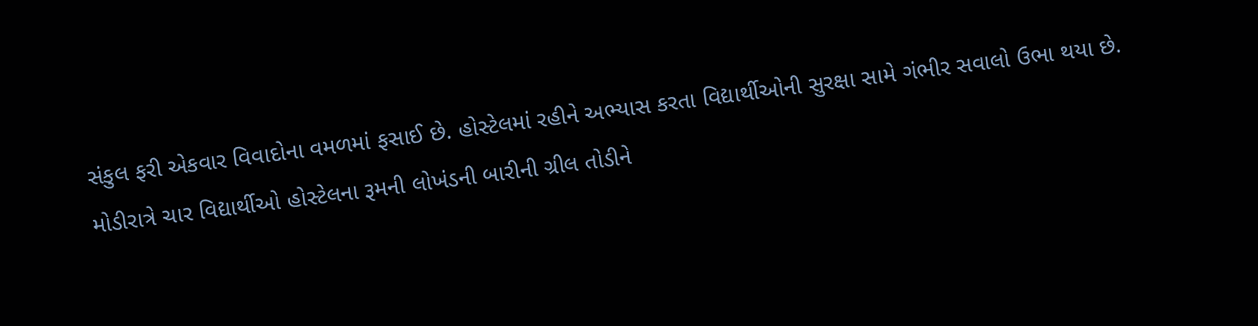સંકુલ ફરી એકવાર વિવાદોના વમળમાં ફસાઈ છે. હોસ્ટેલમાં રહીને અભ્યાસ કરતા વિદ્યાર્થીઓની સુરક્ષા સામે ગંભીર સવાલો ઉભા થયા છે. મોડીરાત્રે ચાર વિદ્યાર્થીઓ હોસ્ટેલના રૂમની લોખંડની બારીની ગ્રીલ તોડીને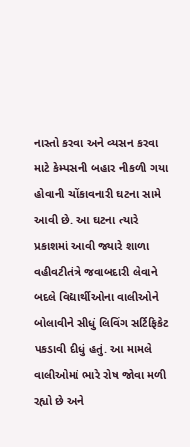નાસ્તો કરવા અને વ્યસન કરવા માટે કેમ્પસની બહાર નીકળી ગયા હોવાની ચોંકાવનારી ઘટના સામે આવી છે. આ ઘટના ત્યારે પ્રકાશમાં આવી જ્યારે શાળા વહીવટીતંત્રે જવાબદારી લેવાને બદલે વિદ્યાર્થીઓના વાલીઓને બોલાવીને સીધું લિવિંગ સર્ટિફિકેટ પકડાવી દીધું હતું. આ મામલે વાલીઓમાં ભારે રોષ જોવા મળી રહ્યો છે અને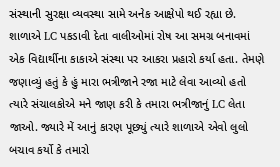સંસ્થાની સુરક્ષા વ્યવસ્થા સામે અનેક આક્ષેપો થઈ રહ્યા છે. શાળાએ LC પકડાવી દેતા વાલીઓમાં રોષ આ સમગ્ર બનાવમાં એક વિદ્યાર્થીના કાકાએ સંસ્થા પર આકરા પ્રહારો કર્યા હતા. તેમણે જણાવ્યું હતું કે હું મારા ભત્રીજાને રજા માટે લેવા આવ્યો હતો ત્યારે સંચાલકોએ મને જાણ કરી કે તમારા ભત્રીજાનું LC લેતા જાઓ. જ્યારે મેં આનું કારણ પૂછ્યું ત્યારે શાળાએ એવો લુલો બચાવ કર્યો કે તમારો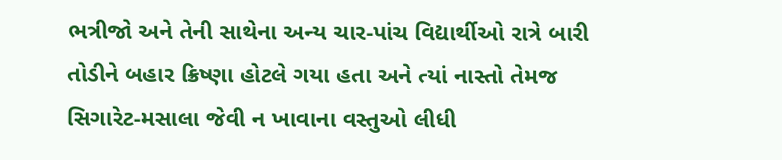ભત્રીજો અને તેની સાથેના અન્ય ચાર-પાંચ વિદ્યાર્થીઓ રાત્રે બારી તોડીને બહાર ક્રિષ્ણા હોટલે ગયા હતા અને ત્યાં નાસ્તો તેમજ સિગારેટ-મસાલા જેવી ન ખાવાના વસ્તુઓ લીધી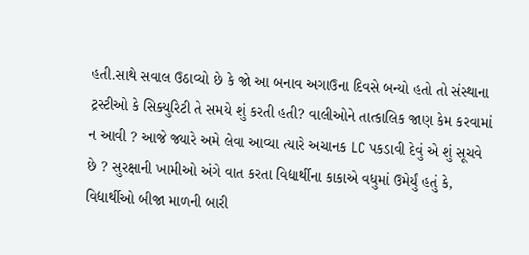હતી.સાથે સવાલ ઉઠાવ્યો છે કે જો આ બનાવ અગાઉના દિવસે બન્યો હતો તો સંસ્થાના ટ્રસ્ટીઓ કે સિક્યુરિટી તે સમયે શું કરતી હતી? વાલીઓને તાત્કાલિક જાણ કેમ કરવામાં ન આવી ? આજે જ્યારે અમે લેવા આવ્યા ત્યારે અચાનક LC પકડાવી દેવું એ શું સૂચવે છે ? સુરક્ષાની ખામીઓ અંગે વાત કરતા વિદ્યાર્થીના કાકાએ વધુમાં ઉમેર્યું હતું કે, વિદ્યાર્થીઓ બીજા માળની બારી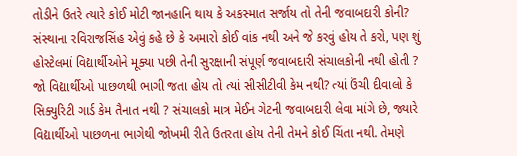તોડીને ઉતરે ત્યારે કોઈ મોટી જાનહાનિ થાય કે અકસ્માત સર્જાય તો તેની જવાબદારી કોની? સંસ્થાના રવિરાજસિંહ એવું કહે છે કે અમારો કોઈ વાંક નથી અને જે કરવું હોય તે કરો, પણ શું હોસ્ટેલમાં વિદ્યાર્થીઓને મૂક્યા પછી તેની સુરક્ષાની સંપૂર્ણ જવાબદારી સંચાલકોની નથી હોતી ? જો વિદ્યાર્થીઓ પાછળથી ભાગી જતા હોય તો ત્યાં સીસીટીવી કેમ નથી? ત્યાં ઉંચી દીવાલો કે સિક્યુરિટી ગાર્ડ કેમ તૈનાત નથી ? સંચાલકો માત્ર મેઈન ગેટની જવાબદારી લેવા માંગે છે, જ્યારે વિદ્યાર્થીઓ પાછળના ભાગેથી જોખમી રીતે ઉતરતા હોય તેની તેમને કોઈ ચિંતા નથી. તેમણે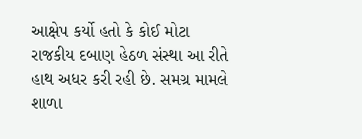આક્ષેપ કર્યો હતો કે કોઈ મોટા રાજકીય દબાણ હેઠળ સંસ્થા આ રીતે હાથ અધર કરી રહી છે. સમગ્ર મામલે શાળા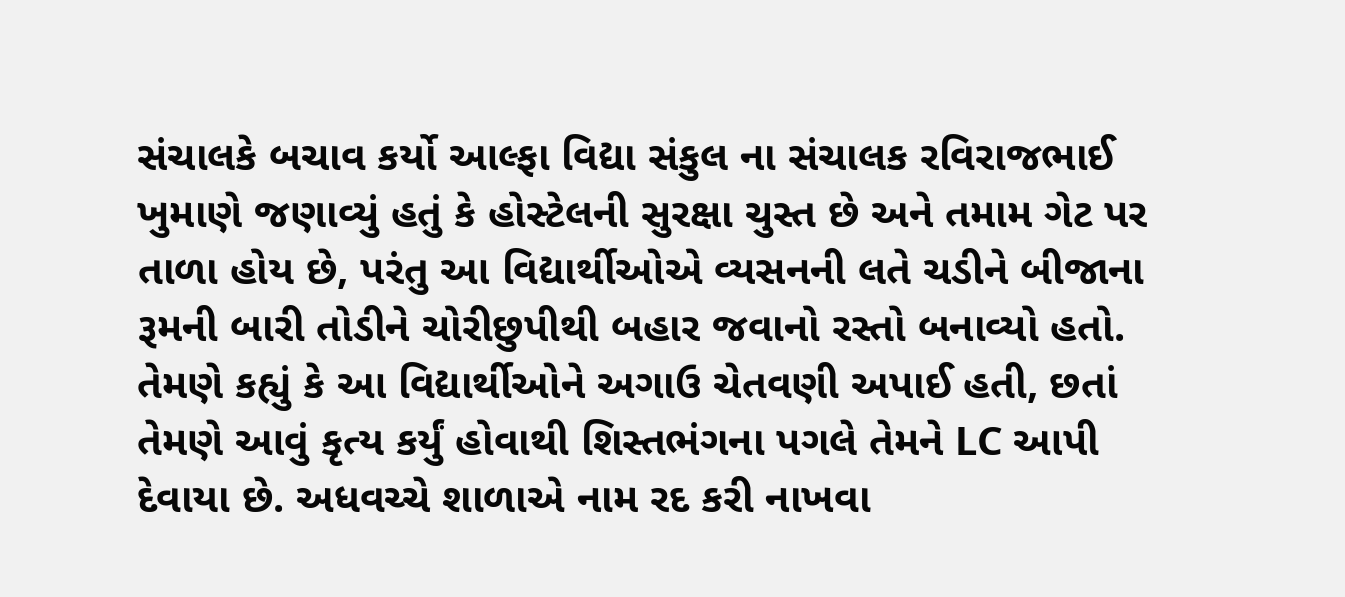સંચાલકે બચાવ કર્યો આલ્ફા વિદ્યા સંકુલ ના સંચાલક રવિરાજભાઈ ખુમાણે જણાવ્યું હતું કે હોસ્ટેલની સુરક્ષા ચુસ્ત છે અને તમામ ગેટ પર તાળા હોય છે, પરંતુ આ વિદ્યાર્થીઓએ વ્યસનની લતે ચડીને બીજાના રૂમની બારી તોડીને ચોરીછુપીથી બહાર જવાનો રસ્તો બનાવ્યો હતો. તેમણે કહ્યું કે આ વિદ્યાર્થીઓને અગાઉ ચેતવણી અપાઈ હતી, છતાં તેમણે આવું કૃત્ય કર્યું હોવાથી શિસ્તભંગના પગલે તેમને LC આપી દેવાયા છે. અધવચ્ચે શાળાએ નામ રદ કરી નાખવા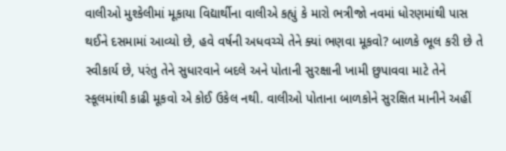વાલીઓ મુશ્કેલીમાં મૂકાયા વિદ્યાર્થીના વાલીએ કહ્યું કે મારો ભત્રીજો નવમાં ધોરણમાંથી પાસ થઈને દસમામાં આવ્યો છે, હવે વર્ષની અધવચ્ચે તેને ક્યાં ભણવા મૂકવો? બાળકે ભૂલ કરી છે તે સ્વીકાર્ય છે, પરંતુ તેને સુધારવાને બદલે અને પોતાની સુરક્ષાની ખામી છુપાવવા માટે તેને સ્કૂલમાંથી કાઢી મૂકવો એ કોઈ ઉકેલ નથી. વાલીઓ પોતાના બાળકોને સુરક્ષિત માનીને અહીં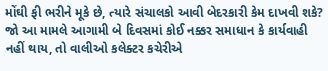મોંઘી ફી ભરીને મૂકે છે, ત્યારે સંચાલકો આવી બેદરકારી કેમ દાખવી શકે? જો આ મામલે આગામી બે દિવસમાં કોઈ નક્કર સમાધાન કે કાર્યવાહી નહીં થાય, તો વાલીઓ કલેક્ટર કચેરીએ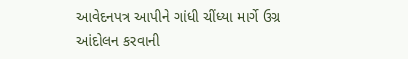આવેદનપત્ર આપીને ગાંધી ચીંધ્યા માર્ગે ઉગ્ર આંદોલન કરવાની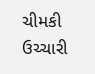ચીમકી ઉચ્ચારી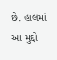છે. હાલમાં આ મુદ્દો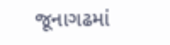જૂનાગઢમાં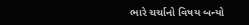ભારે ચર્ચાનો વિષય બન્યો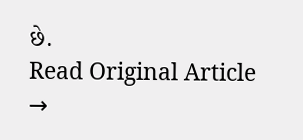છે.
Read Original Article →